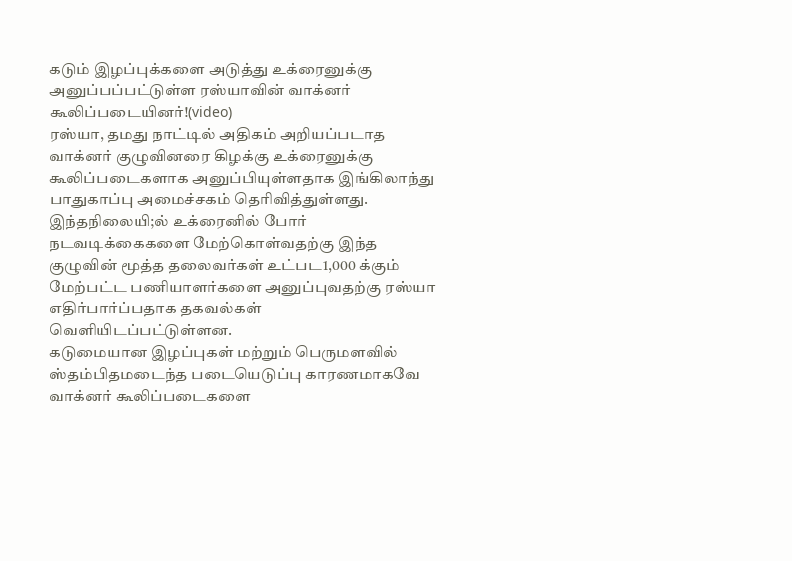கடும் இழப்புக்களை அடுத்து உக்ரைனுக்கு அனுப்பப்பட்டுள்ள ரஸ்யாவின் வாக்னர் கூலிப்படையினர்!(video)
ரஸ்யா, தமது நாட்டில் அதிகம் அறியப்படாத வாக்னர் குழுவினரை கிழக்கு உக்ரைனுக்கு கூலிப்படைகளாக அனுப்பியுள்ளதாக இங்கிலாந்து பாதுகாப்பு அமைச்சகம் தெரிவித்துள்ளது.
இந்தநிலையி;ல் உக்ரைனில் போர் நடவடிக்கைகளை மேற்கொள்வதற்கு இந்த குழுவின் மூத்த தலைவர்கள் உட்பட1,000 க்கும் மேற்பட்ட பணியாளர்களை அனுப்புவதற்கு ரஸ்யா எதிர்பார்ப்பதாக தகவல்கள் வெளியிடப்பட்டுள்ளன.
கடுமையான இழப்புகள் மற்றும் பெருமளவில் ஸ்தம்பிதமடைந்த படையெடுப்பு காரணமாகவே வாக்னர் கூலிப்படைகளை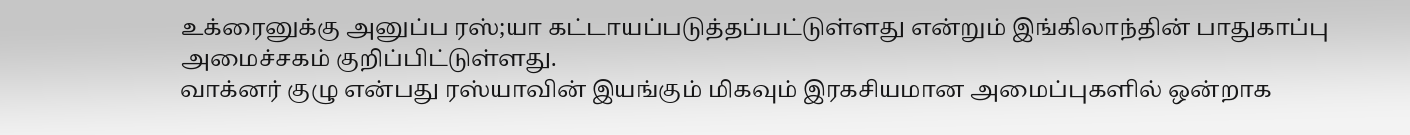உக்ரைனுக்கு அனுப்ப ரஸ்;யா கட்டாயப்படுத்தப்பட்டுள்ளது என்றும் இங்கிலாந்தின் பாதுகாப்பு அமைச்சகம் குறிப்பிட்டுள்ளது.
வாக்னர் குழு என்பது ரஸ்யாவின் இயங்கும் மிகவும் இரகசியமான அமைப்புகளில் ஒன்றாக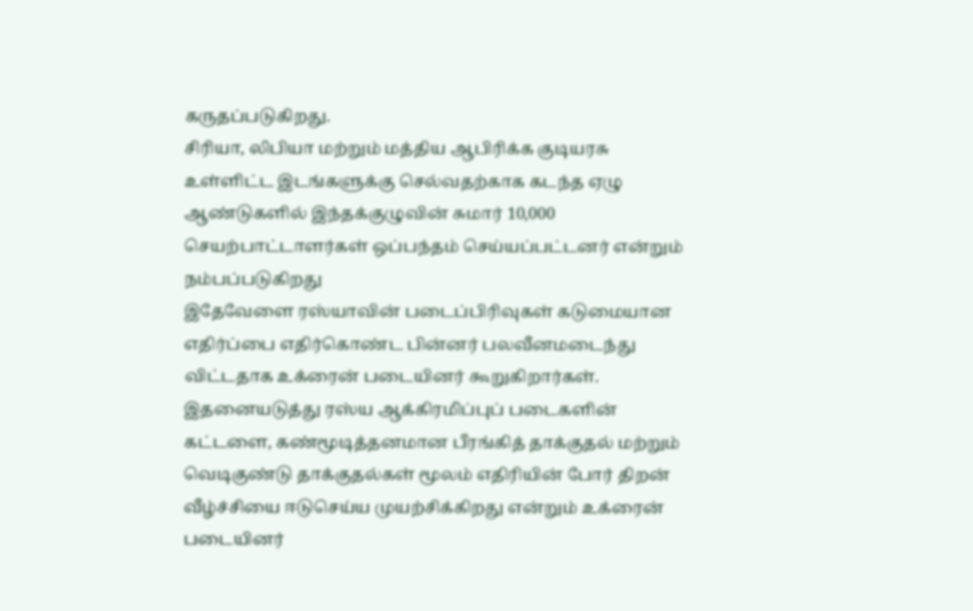கருதப்படுகிறது.
சிரியா, லிபியா மற்றும் மத்திய ஆபிரிக்க குடியரசு உள்ளிட்ட இடங்களுக்கு செல்வதற்காக கடந்த ஏழு ஆண்டுகளில் இந்தக்குழுவின் சுமார் 10,000 செயற்பாட்டாளர்கள் ஒப்பந்தம் செய்யப்பட்டனர் என்றும் நம்பப்படுகிறது
இதேவேளை ரஸ்யாவின் படைப்பிரிவுகள் கடுமையான எதிர்ப்பை எதிர்கொண்ட பின்னர் பலவீனமடைந்து விட்டதாக உக்ரைன் படையினர் கூறுகிறார்கள்.
இதனையடுத்து ரஸ்ய ஆக்கிரமிப்புப் படைகளின் கட்டளை, கண்மூடித்தனமான பீரங்கித் தாக்குதல் மற்றும் வெடிகுண்டு தாக்குதல்கள் மூலம் எதிரியின் போர் திறன் வீழ்ச்சியை ஈடுசெய்ய முயற்சிக்கிறது என்றும் உக்ரைன் படையினர்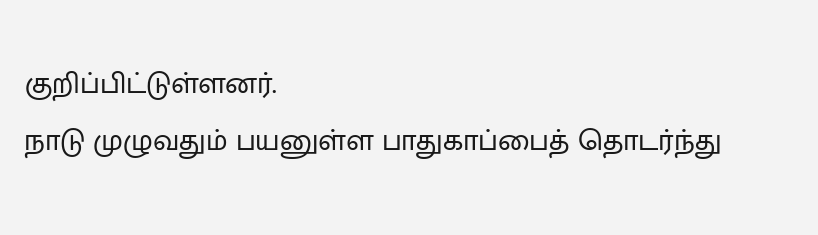குறிப்பிட்டுள்ளனர்.
நாடு முழுவதும் பயனுள்ள பாதுகாப்பைத் தொடர்ந்து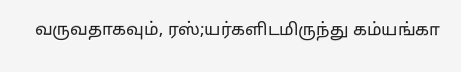வருவதாகவும், ரஸ்;யர்களிடமிருந்து கம்யங்கா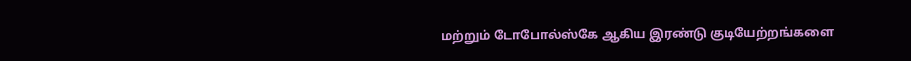மற்றும் டோபோல்ஸ்கே ஆகிய இரண்டு குடியேற்றங்களை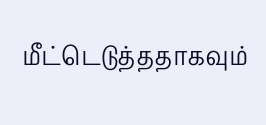மீட்டெடுத்ததாகவும்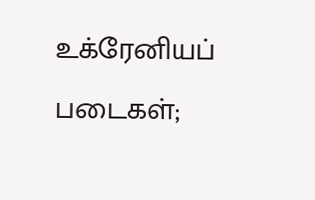உக்ரேனியப் படைகள்;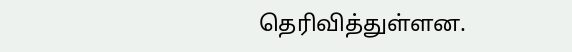தெரிவித்துள்ளன.